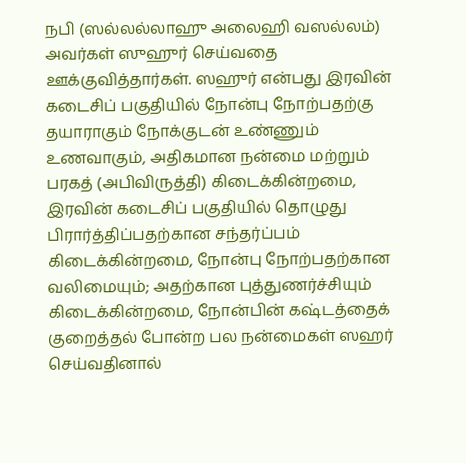நபி (ஸல்லல்லாஹு அலைஹி வஸல்லம்) அவர்கள் ஸுஹுர் செய்வதை ஊக்குவித்தார்கள். ஸஹுர் என்பது இரவின் கடைசிப் பகுதியில் நோன்பு நோற்பதற்கு தயாராகும் நோக்குடன் உண்ணும் உணவாகும், அதிகமான நன்மை மற்றும் பரகத் (அபிவிருத்தி) கிடைக்கின்றமை, இரவின் கடைசிப் பகுதியில் தொழுது பிரார்த்திப்பதற்கான சந்தர்ப்பம் கிடைக்கின்றமை, நோன்பு நோற்பதற்கான வலிமையும்; அதற்கான புத்துணர்ச்சியும் கிடைக்கின்றமை, நோன்பின் கஷ்டத்தைக் குறைத்தல் போன்ற பல நன்மைகள் ஸஹர் செய்வதினால்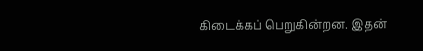கிடைக்கப் பெறுகின்றன. இதன்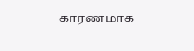காரணமாக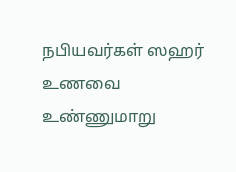நபியவர்கள் ஸஹர் உணவை உண்ணுமாறு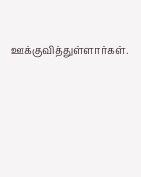ஊக்குவித்துள்ளார்கள்.